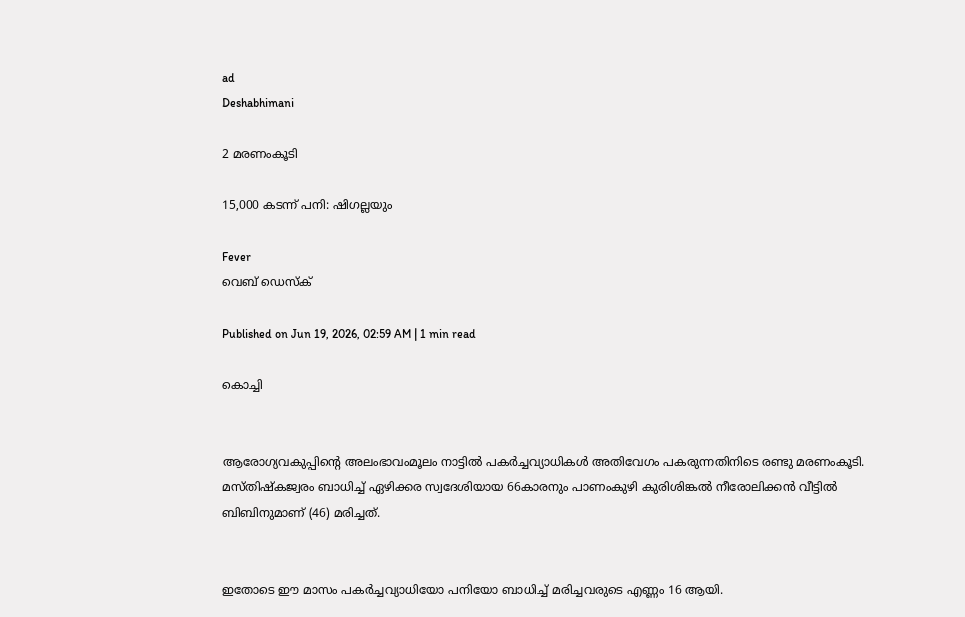ad
Deshabhimani

2 മരണംകൂടി

15,000 കടന്ന് പനി: ഷിഗല്ലയും

Fever
വെബ് ഡെസ്ക്

Published on Jun 19, 2026, 02:59 AM | 1 min read

കൊച്ചി


ആരോഗ്യവകുപ്പിന്റെ അലംഭാവംമൂലം നാട്ടില്‍ പകര്‍ച്ചവ്യാധികള്‍ അതിവേഗം പകരുന്നതിനിടെ രണ്ടു മരണംകൂടി. മസ്തിഷ്കജ്വരം ബാധിച്ച് ഏഴിക്കര സ്വദേശിയായ 66കാരനും പാണംകുഴി കുരിശിങ്കൽ നീരോലിക്കൻ വീട്ടിൽ ബിബിനുമാണ്‌ (46) മരിച്ചത്‌.


ഇതോടെ ഈ മാസം പകര്‍ച്ചവ്യാധിയോ പനിയോ ബാധിച്ച് മരിച്ചവരുടെ എണ്ണം 16 ആയി.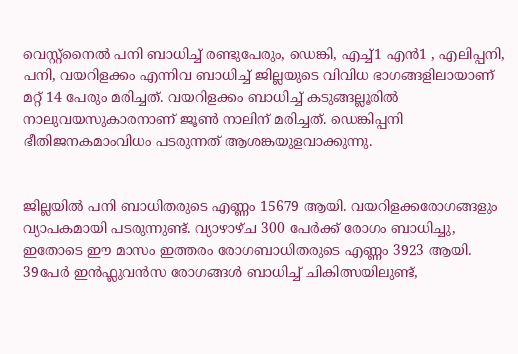വെസ്റ്റ്നൈല്‍ പനി ബാധിച്ച്‌ രണ്ടുപേരും, ഡെങ്കി, എച്ച്1 എന്‍1 , എലിപ്പനി, പനി, വയറിളക്കം എന്നിവ ബാധിച്ച് ജില്ലയുടെ വിവിധ ഭാഗങ്ങളിലായാണ് മറ്റ് 14 പേരും മരിച്ചത്. വയറിളക്കം ബാധിച്ച് കടുങ്ങല്ലൂരില്‍ നാലുവയസുകാരനാണ് ജൂണ്‍ നാലിന് മരിച്ചത്. ഡെങ്കിപ്പനി ഭീതിജനകമാംവിധം പടരുന്നത് ആശങ്കയുളവാക്കുന്നു.


ജില്ലയില്‍ പനി ബാധിതരുടെ എണ്ണം 15679 ആയി. വയറിളക്കരോഗങ്ങളും വ്യാപകമായി പടരുന്നുണ്ട്. വ്യാഴാഴ്ച 300 പേര്‍ക്ക് രോഗം ബാധിച്ചു, ഇതോടെ ഈ മാസം ഇത്തരം രോഗബാധിതരുടെ എണ്ണം 3923 ആയി. 39പേര്‍ ഇന്‍ഫ്ലുവന്‍സ രോഗങ്ങള്‍ ബാധിച്ച് ചികിത്സയിലുണ്ട്,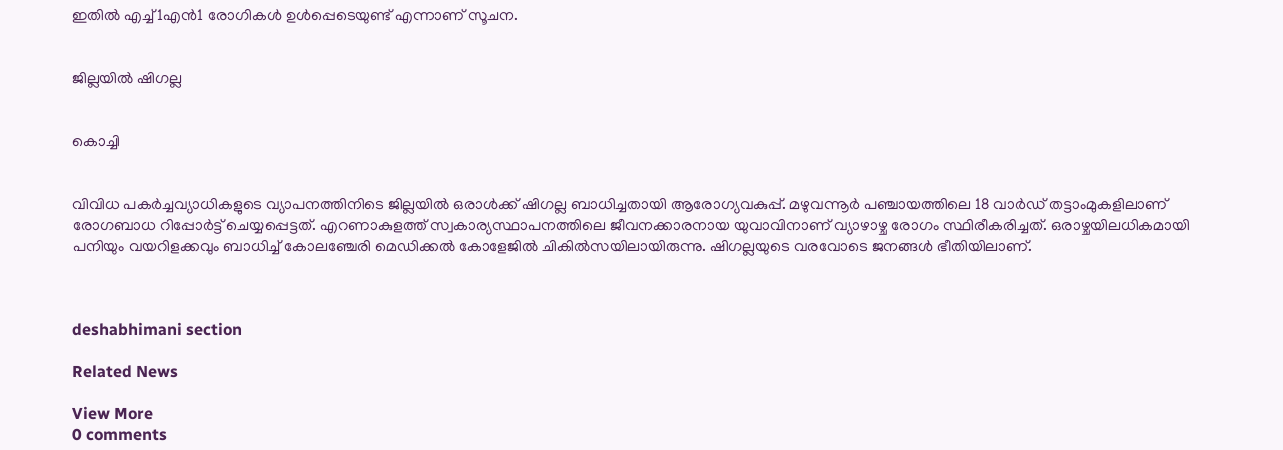ഇതില്‍ എച്ച്1എന്‍1 രോഗികള്‍ ഉള്‍പ്പെടെയുണ്ട് എന്നാണ് സൂചന.


ജില്ലയില്‍ ഷിഗല്ല


കൊച്ചി


വിവിധ പകര്‍ച്ചവ്യാധികളുടെ വ്യാപനത്തിനിടെ ജില്ലയില്‍ ഒരാള്‍ക്ക് ഷിഗല്ല ബാധിച്ചതായി ആരോഗ്യവകുപ്പ്. മഴുവന്നൂര്‍ പഞ്ചായത്തിലെ 18 വാർഡ് തട്ടാംമുകളിലാണ് രോഗബാധ റിപ്പോര്‍ട്ട് ചെയ്യപ്പെട്ടത്. എറണാകുളത്ത് സ്വകാര്യസ്ഥാപനത്തിലെ ജീവനക്കാരനായ യുവാവിനാണ് വ്യാഴാഴ്ച രോഗം സ്ഥിരീകരിച്ചത്. ഒരാഴ്ചയിലധികമായി പനിയും വയറിളക്കവും ബാധിച്ച് കോലഞ്ചേരി മെഡിക്കൽ കോളേജിൽ ചികിൽസയിലായിരുന്നു. ഷിഗല്ലയുടെ വരവോടെ ജനങ്ങള്‍ ഭീതിയിലാണ്.



deshabhimani section

Related News

View More
0 comments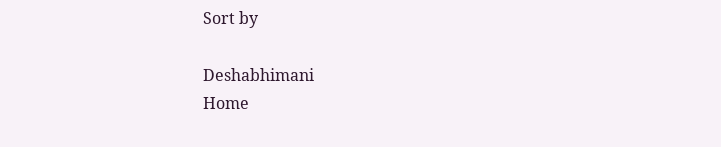Sort by

Deshabhimani
Home